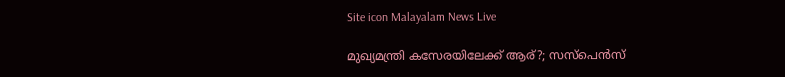Site icon Malayalam News Live

മുഖ്യമന്ത്രി കസേരയിലേക്ക് ആര്?; സസ്പെൻസ്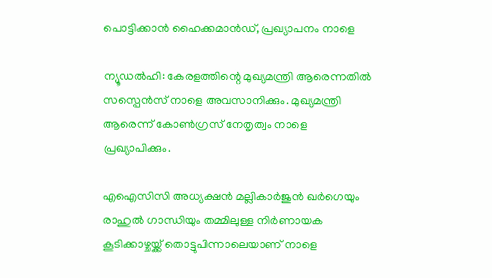പൊട്ടിക്കാൻ ഹൈക്കമാൻഡ്, പ്രഖ്യാപനം നാളെ

ന്യൂഡൽഹി: കേരളത്തിന്റെ മുഖ്യമന്ത്രി ആരെന്നതില്‍ സസ്പെൻസ് നാളെ അവസാനിക്കും. മുഖ്യമന്ത്രി ആരെന്ന് കോണ്‍ഗ്രസ് നേതൃത്വം നാളെ പ്രഖ്യാപിക്കും.

എഐസിസി അധ്യക്ഷൻ മല്ലികാർജുൻ ഖർഗെയും രാഹുല്‍ ഗാന്ധിയും തമ്മിലുള്ള നിർണായക കൂടിക്കാഴ്ചയ്ക്ക് തൊട്ടുപിന്നാലെയാണ് നാളെ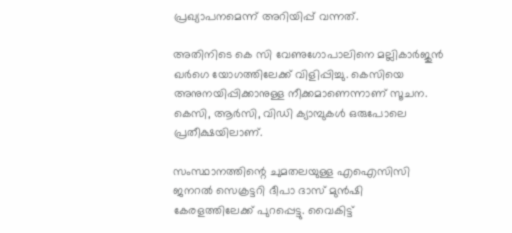പ്രഖ്യാപനമെന്ന് അറിയിപ്പ് വന്നത്.

അതിനിടെ കെ സി വേണുഗോപാലിനെ മല്ലികാർജുൻ ഖർഗെ യോഗത്തിലേക്ക് വിളിപ്പിച്ചു. കെസിയെ അനുനയിപ്പിക്കാനുള്ള നീക്കമാണെന്നാണ് സൂചന. കെസി, ആർസി, വിഡി ക്യാമ്പുകള്‍ ഒരുപോലെ പ്രതീക്ഷയിലാണ്.

സംസ്ഥാനത്തിന്റെ ചുമതലയുള്ള എഐസിസി ജനറല്‍ സെക്രട്ടറി ദീപാ ദാസ് മുൻഷി കേരളത്തിലേക്ക് പുറപ്പെട്ടു. വൈകിട്ട്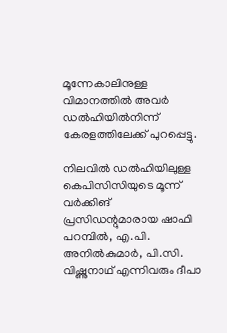മൂന്നേകാലിനുള്ള വിമാനത്തില്‍ അവർ ഡല്‍ഹിയില്‍നിന്ന് കേരളത്തിലേക്ക് പുറപ്പെട്ടു.

നിലവില്‍ ഡല്‍ഹിയിലുള്ള കെപിസിസിയുടെ മൂന്ന് വർക്കിങ് പ്രസിഡന്റുമാരായ ഷാഫി പറമ്പില്‍, എ.പി. അനില്‍കുമാർ, പി.സി. വിഷ്ണുനാഥ് എന്നിവരും ദീപാ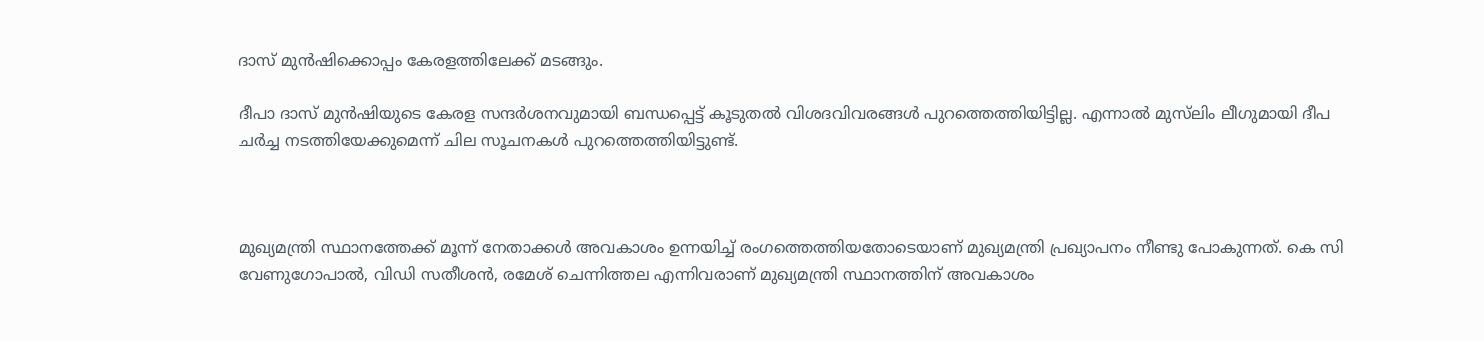ദാസ് മുൻഷിക്കൊപ്പം കേരളത്തിലേക്ക് മടങ്ങും.

ദീപാ ദാസ് മുൻഷിയുടെ കേരള സന്ദർശനവുമായി ബന്ധപ്പെട്ട് കൂടുതല്‍ വിശദവിവരങ്ങള്‍ പുറത്തെത്തിയിട്ടില്ല. എന്നാല്‍ മുസ്‌ലിം ലീഗുമായി ദീപ ചർച്ച നടത്തിയേക്കുമെന്ന് ചില സൂചനകള്‍ പുറത്തെത്തിയിട്ടുണ്ട്.



മുഖ്യമന്ത്രി സ്ഥാനത്തേക്ക് മൂന്ന് നേതാക്കള്‍ അവകാശം ഉന്നയിച്ച്‌ രംഗത്തെത്തിയതോടെയാണ് മുഖ്യമന്ത്രി പ്രഖ്യാപനം നീണ്ടു പോകുന്നത്. കെ സി വേണുഗോപാല്‍, വിഡി സതീശൻ, രമേശ് ചെന്നിത്തല എന്നിവരാണ് മുഖ്യമന്ത്രി സ്ഥാനത്തിന് അവകാശം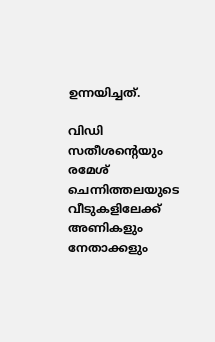ഉന്നയിച്ചത്.

വിഡി സതീശന്റെ‌യും രമേശ് ചെന്നിത്തലയുടെ വീടുകളിലേക്ക് അണികളും നേതാക്കളും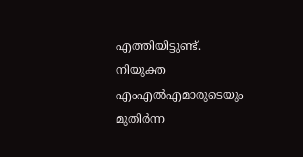എത്തിയിട്ടുണ്ട്. നിയുക്ത എംഎല്‍എമാരുടെയും മുതിർന്ന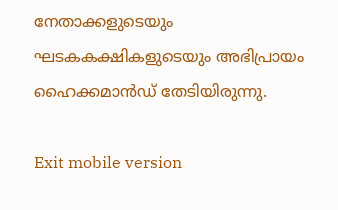നേതാക്കളുടെയും ഘടകകക്ഷികളുടെയും അഭിപ്രായം ഹൈക്കമാൻഡ് തേടിയിരുന്നു.

Exit mobile version